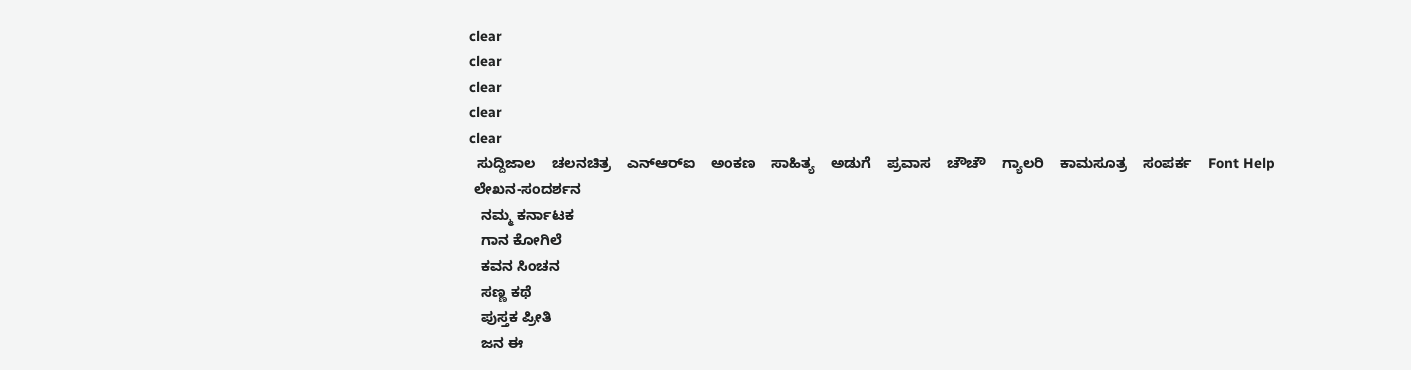clear
clear
clear
clear
clear
  ಸುದ್ದಿಜಾಲ    ಚಲನಚಿತ್ರ    ಎನ್‌ಆರ್‌ಐ    ಅಂಕಣ    ಸಾಹಿತ್ಯ    ಅಡುಗೆ    ಪ್ರವಾಸ    ಚೌಚೌ    ಗ್ಯಾಲರಿ    ಕಾಮಸೂತ್ರ    ಸಂಪರ್ಕ    Font Help
 ಲೇಖನ-ಸಂದರ್ಶನ
   ನಮ್ಮ ಕರ್ನಾಟಕ
   ಗಾನ ಕೋಗಿಲೆ
   ಕವನ ಸಿಂಚನ
   ಸಣ್ಣ ಕಥೆ
   ಪುಸ್ತಕ ಪ್ರೀತಿ
   ಜನ ಈ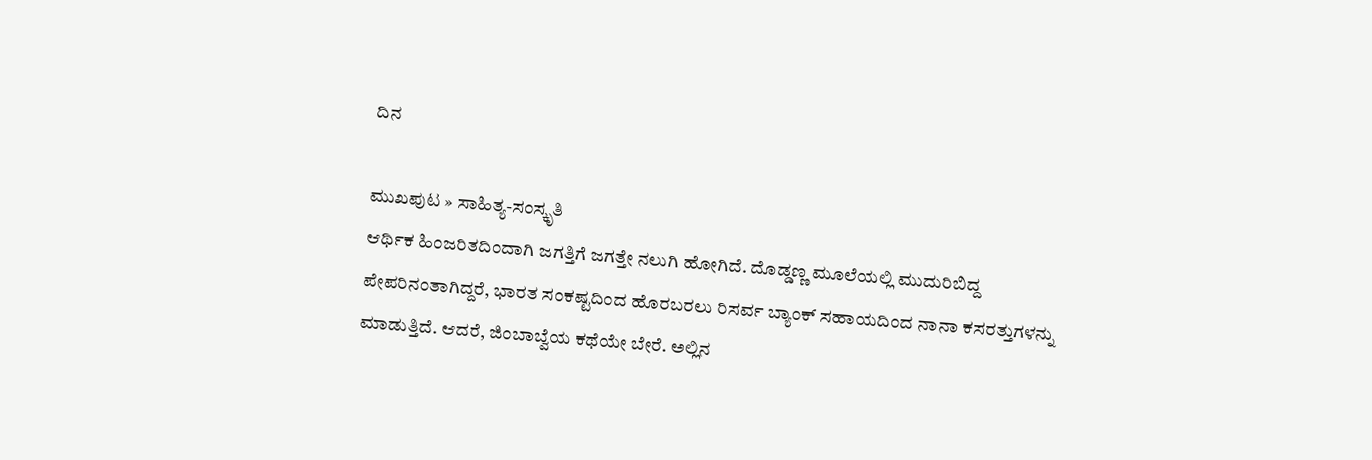ದಿನ

ಮುಖಪುಟ » ಸಾಹಿತ್ಯ-ಸಂಸ್ಕೃತಿ
ಆರ್ಥಿಕ ಹಿಂಜರಿತದಿಂದಾಗಿ ಜಗತ್ತಿಗೆ ಜಗತ್ತೇ ನಲುಗಿ ಹೋಗಿದೆ. ದೊಡ್ಡಣ್ಣ ಮೂಲೆಯಲ್ಲಿ ಮುದುರಿಬಿದ್ದ ಪೇಪರಿನಂತಾಗಿದ್ದರೆ, ಭಾರತ ಸಂಕಷ್ಟದಿಂದ ಹೊರಬರಲು ರಿಸರ್ವ ಬ್ಯಾಂಕ್ ಸಹಾಯದಿಂದ ನಾನಾ ಕಸರತ್ತುಗಳನ್ನು ಮಾಡುತ್ತಿದೆ. ಆದರೆ, ಜಿಂಬಾಬ್ವೆಯ ಕಥೆಯೇ ಬೇರೆ. ಅಲ್ಲಿನ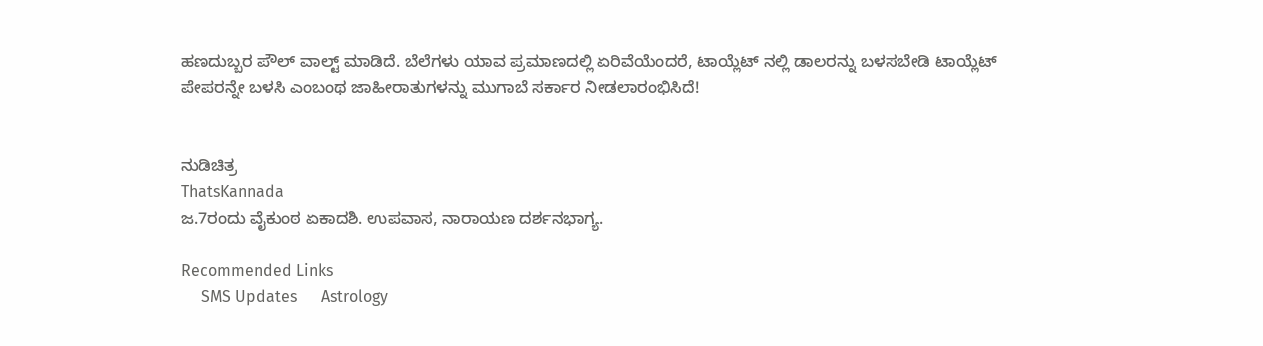ಹಣದುಬ್ಬರ ಪೌಲ್ ವಾಲ್ಟ್ ಮಾಡಿದೆ. ಬೆಲೆಗಳು ಯಾವ ಪ್ರಮಾಣದಲ್ಲಿ ಏರಿವೆಯೆಂದರೆ, ಟಾಯ್ಲೆಟ್ ನಲ್ಲಿ ಡಾಲರನ್ನು ಬಳಸಬೇಡಿ ಟಾಯ್ಲೆಟ್ ಪೇಪರನ್ನೇ ಬಳಸಿ ಎಂಬಂಥ ಜಾಹೀರಾತುಗಳನ್ನು ಮುಗಾಬೆ ಸರ್ಕಾರ ನೀಡಲಾರಂಭಿಸಿದೆ!


ನುಡಿಚಿತ್ರ
ThatsKannada
ಜ.7ರಂದು ವೈಕುಂಠ ಏಕಾದಶಿ. ಉಪವಾಸ, ನಾರಾಯಣ ದರ್ಶನಭಾಗ್ಯ.

Recommended Links
     SMS Updates      Astrology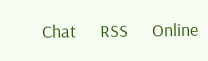Chat      RSS      Online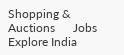Shopping & Auctions      Jobs      Explore India